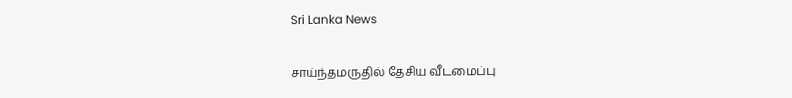Sri Lanka News

சாய்ந்தமருதில் தேசிய வீடமைப்பு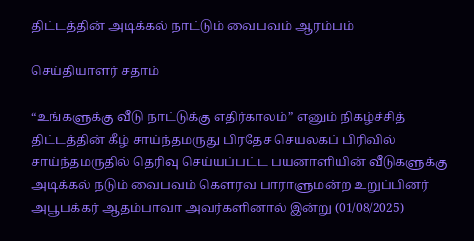திட்டத்தின் அடிக்கல் நாட்டும் வைபவம் ஆரம்பம்

செய்தியாளர் சதாம்

“உங்களுக்கு வீடு நாட்டுக்கு எதிர்காலம்” எனும் நிகழ்ச்சித் திட்டத்தின் கீழ் சாய்ந்தமருது பிரதேச செயலகப் பிரிவில் சாய்ந்தமருதில் தெரிவு செய்யப்பட்ட பயனாளியின் வீடுகளுக்கு அடிக்கல் நடும் வைபவம் கௌரவ பாராளுமன்ற உறுப்பினர் அபூபக்கர் ஆதம்பாவா அவர்களினால் இன்று (01/08/2025)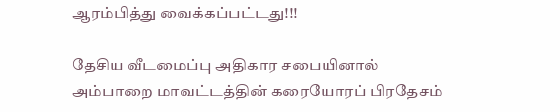ஆரம்பித்து வைக்கப்பட்டது!!!

தேசிய வீடமைப்பு அதிகார சபையினால் அம்பாறை மாவட்டத்தின் கரையோரப் பிரதேசம்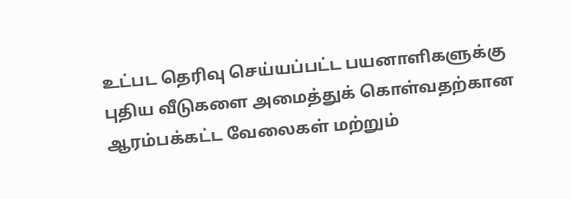உட்பட தெரிவு செய்யப்பட்ட பயனாளிகளுக்கு
புதிய வீடுகளை அமைத்துக் கொள்வதற்கான ஆரம்பக்கட்ட வேலைகள் மற்றும்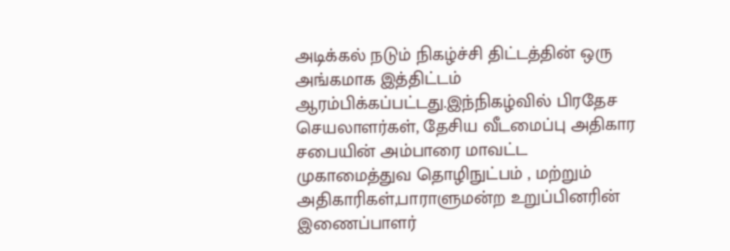அடிக்கல் நடும் நிகழ்ச்சி திட்டத்தின் ஒரு அங்கமாக இத்திட்டம் ஆரம்பிக்கப்பட்டது.இந்நிகழ்வில் பிரதேச செயலாளர்கள், தேசிய வீடமைப்பு அதிகார சபையின் அம்பாரை மாவட்ட முகாமைத்துவ தொழிநுட்பம் , மற்றும் அதிகாரிகள்,பாராளுமன்ற உறுப்பினரின் இணைப்பாளர்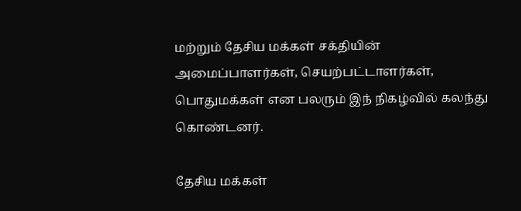மற்றும் தேசிய மக்கள் சக்தியின் அமைப்பாளர்கள், செயற்பட்டாளர்கள், பொதுமக்கள் என பலரும் இந் நிகழ்வில் கலந்து கொண்டனர்.

தேசிய மக்கள்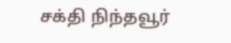சக்தி நிந்தவூர்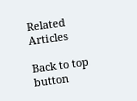Related Articles

Back to top button